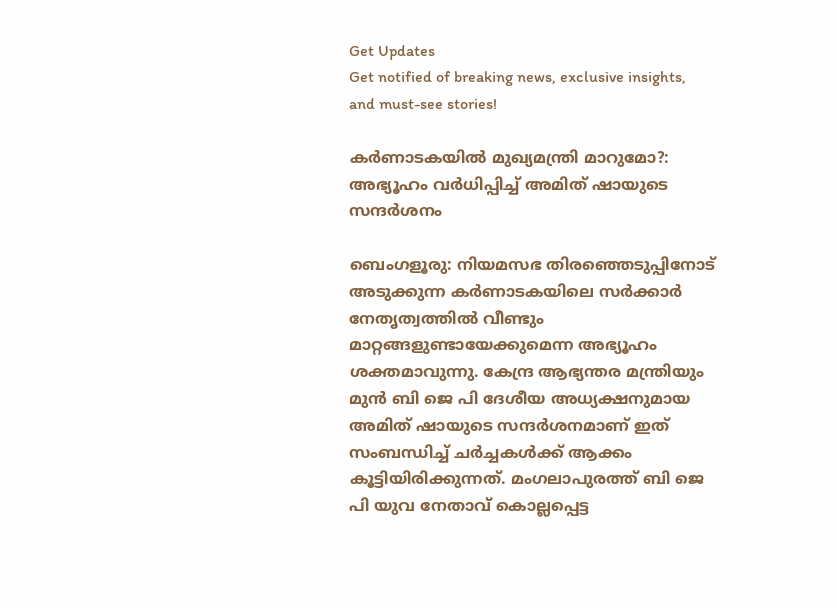Get Updates
Get notified of breaking news, exclusive insights, and must-see stories!

കർണാടകയില്‍ മുഖ്യമന്ത്രി മാറുമോ?: അഭ്യൂഹം വർധിപ്പിച്ച് അമിത് ഷായുടെ സന്ദർശനം

ബെംഗളൂരു: നിയമസഭ തിരഞ്ഞെടുപ്പിനോട് അടുക്കുന്ന കർണാടകയിലെ സർക്കാർ നേതൃത്വത്തില്‍ വീണ്ടും മാറ്റങ്ങളുണ്ടായേക്കുമെന്ന അഭ്യൂഹം ശക്തമാവുന്നു. കേന്ദ്ര ആഭ്യന്തര മന്ത്രിയും മുന്‍ ബി ജെ പി ദേശീയ അധ്യക്ഷനുമായ അമിത് ഷായുടെ സന്ദർശനമാണ് ഇത് സംബന്ധിച്ച് ചർച്ചകള്‍ക്ക് ആക്കം കൂട്ടിയിരിക്കുന്നത്. മംഗലാപുരത്ത് ബി ജെ പി യുവ നേതാവ് കൊല്ലപ്പെട്ട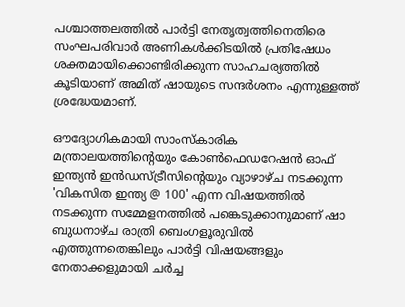പശ്ചാത്തലത്തില്‍ പാർട്ടി നേതൃത്വത്തിനെതിരെ സംഘപരിവാർ അണികള്‍ക്കിടയില്‍ പ്രതിഷേധം ശക്തമായിക്കൊണ്ടിരിക്കുന്ന സാഹചര്യത്തില്‍ കൂടിയാണ് അമിത് ഷായുടെ സന്ദർശനം എന്നുള്ളത്ത് ശ്രദ്ധേയമാണ്.

ഔദ്യോഗികമായി സാംസ്‌കാരിക മന്ത്രാലയത്തിന്റെയും കോൺഫെഡറേഷൻ ഓഫ് ഇന്ത്യൻ ഇൻഡസ്ട്രീസിന്റെയും വ്യാഴാഴ്ച നടക്കുന്ന 'വികസിത ഇന്ത്യ @ 100' എന്ന വിഷയത്തിൽ നടക്കുന്ന സമ്മേളനത്തില്‍ പങ്കെടുക്കാനുമാണ് ഷാ ബുധനാഴ്ച രാത്രി ബെംഗളൂരുവിൽ എത്തുന്നതെങ്കിലും പാർട്ടി വിഷയങ്ങളും നേതാക്കളുമായി ചർച്ച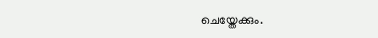ചെയ്തേക്കും.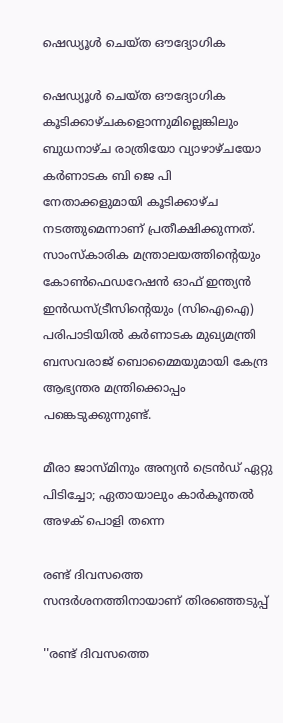ഷെഡ്യൂൾ ചെയ്‌ത ഔദ്യോഗിക

ഷെഡ്യൂൾ ചെയ്‌ത ഔദ്യോഗിക കൂടിക്കാഴ്ചകളൊന്നുമില്ലെങ്കിലും
ബുധനാഴ്‌ച രാത്രിയോ വ്യാഴാഴ്‌ചയോ കർണാടക ബി ജെ പി നേതാക്കളുമായി കൂടിക്കാഴ്ച നടത്തുമെന്നാണ് പ്രതീക്ഷിക്കുന്നത്. സാംസ്‌കാരിക മന്ത്രാലയത്തിന്റെയും കോൺഫെഡറേഷൻ ഓഫ് ഇന്ത്യൻ ഇൻഡസ്ട്രീസിന്റെയും (സിഐഐ) പരിപാടിയിൽ കർണാടക മുഖ്യമന്ത്രി ബസവരാജ് ബൊമ്മൈയുമായി കേന്ദ്ര ആഭ്യന്തര മന്ത്രിക്കൊപ്പം പങ്കെടുക്കുന്നുണ്ട്.

മീരാ ജാസ്മിനും അന്യന്‍ ട്രെന്‍ഡ് ഏറ്റു പിടിച്ചോ; ഏതായാലും കാർകൂന്തല്‍ അഴക് പൊളി തന്നെ

രണ്ട് ദിവസത്തെ സന്ദർശനത്തിനായാണ് തിരഞ്ഞെടുപ്പ്

''രണ്ട് ദിവസത്തെ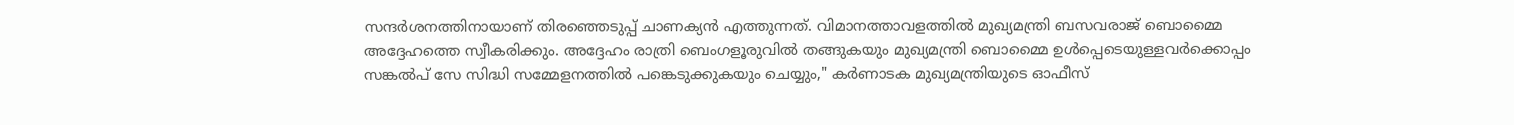സന്ദർശനത്തിനായാണ് തിരഞ്ഞെടുപ്പ് ചാണക്യൻ എത്തുന്നത്. വിമാനത്താവളത്തിൽ മുഖ്യമന്ത്രി ബസവരാജ് ബൊമ്മൈ അദ്ദേഹത്തെ സ്വീകരിക്കും. അദ്ദേഹം രാത്രി ബെംഗളൂരുവിൽ തങ്ങുകയും മുഖ്യമന്ത്രി ബൊമ്മൈ ഉൾപ്പെടെയുള്ളവർക്കൊപ്പം സങ്കൽപ് സേ സിദ്ധി സമ്മേളനത്തിൽ പങ്കെടുക്കുകയും ചെയ്യും," കർണാടക മുഖ്യമന്ത്രിയുടെ ഓഫീസ്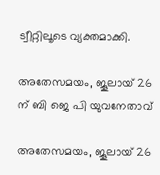ട്വീറ്റിലൂടെ വ്യക്തമാക്കി.

അതേസമയം, ജൂലായ് 26 ന് ബി ജെ പി യുവനേതാവ്

അതേസമയം, ജൂലായ് 26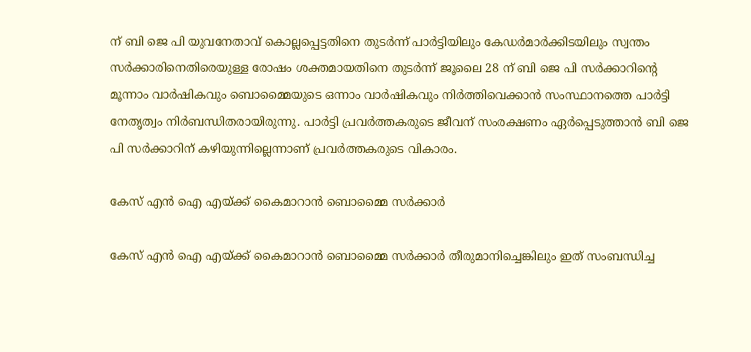ന് ബി ജെ പി യുവനേതാവ് കൊല്ലപ്പെട്ടതിനെ തുടർന്ന് പാർട്ടിയിലും കേഡർമാർക്കിടയിലും സ്വന്തം സർക്കാരിനെതിരെയുള്ള രോഷം ശക്തമായതിനെ തുടർന്ന് ജൂലൈ 28 ന് ബി ജെ പി സർക്കാറിന്റെ മൂന്നാം വാർഷികവും ബൊമ്മൈയുടെ ഒന്നാം വാർഷികവും നിർത്തിവെക്കാന്‍ സംസ്ഥാനത്തെ പാർട്ടി നേതൃത്വം നിർബന്ധിതരായിരുന്നു. പാർട്ടി പ്രവർത്തകരുടെ ജീവന് സംരക്ഷണം ഏർപ്പെടുത്താന്‍ ബി ജെ പി സർക്കാറിന് കഴിയുന്നില്ലെന്നാണ് പ്രവർത്തകരുടെ വികാരം.

കേസ് എൻ ഐ എയ്ക്ക് കൈമാറാൻ ബൊമ്മൈ സർക്കാർ

കേസ് എൻ ഐ എയ്ക്ക് കൈമാറാൻ ബൊമ്മൈ സർക്കാർ തീരുമാനിച്ചെങ്കിലും ഇത് സംബന്ധിച്ച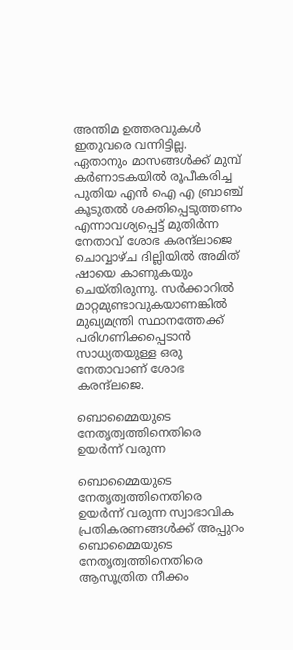അന്തിമ ഉത്തരവുകൾ ഇതുവരെ വന്നിട്ടില്ല. ഏതാനും മാസങ്ങൾക്ക് മുമ്പ് കർണാടകയിൽ രൂപീകരിച്ച പുതിയ എൻ ഐ എ ബ്രാഞ്ച് കൂടുതല്‍ ശക്തിപ്പെടുത്തണം എന്നാവശ്യപ്പെട്ട് മുതിർന്ന നേതാവ് ശോഭ കരന്ദ്ലാജെ ചൊവ്വാഴ്ച ദില്ലിയില്‍ അമിത് ഷായെ കാണുകയും ചെയ്തിരുന്നു. സർക്കാറില്‍ മാറ്റമുണ്ടാവുകയാണങ്കില്‍ മുഖ്യമന്ത്രി സ്ഥാനത്തേക്ക് പരിഗണിക്കപ്പെടാന്‍ സാധ്യതയുള്ള ഒരു നേതാവാണ് ശോഭ കരന്ദ്ലജെ.

ബൊമ്മൈയുടെ നേതൃത്വത്തിനെതിരെ ഉയർന്ന് വരുന്ന

ബൊമ്മൈയുടെ നേതൃത്വത്തിനെതിരെ ഉയർന്ന് വരുന്ന സ്വാഭാവിക പ്രതികരണങ്ങള്‍ക്ക് അപ്പുറം ബൊമ്മൈയുടെ നേതൃത്വത്തിനെതിരെ ആസൂത്രിത നീക്കം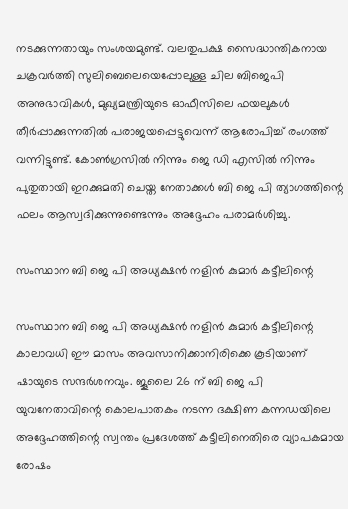നടക്കുന്നതായും സംശയമുണ്ട്. വലതുപക്ഷ സൈദ്ധാന്തികനായ ചക്രവർത്തി സുലിബെലെയെപ്പോലുള്ള ചില ബിജെപി അനുഭാവികൾ, മുഖ്യമന്ത്രിയുടെ ഓഫീസിലെ ഫയലുകൾ തീർപ്പാക്കുന്നതിൽ പരാജയപ്പെട്ടുവെന്ന് ആരോപിച്ച് രംഗത്ത് വന്നിട്ടുണ്ട്. കോൺഗ്രസിൽ നിന്നും ജെ ഡി എസിൽ നിന്നും പുതുതായി ഇറക്കുമതി ചെയ്ത നേതാക്കൾ ബി ജെ പി ത്യാഗത്തിന്റെ ഫലം ആസ്വദിക്കുന്നുണ്ടെന്നും അദ്ദേഹം പരാമർശിച്ചു.

സംസ്ഥാന ബി ജെ പി അധ്യക്ഷൻ നളിൻ കുമാർ കട്ടീലിന്റെ

സംസ്ഥാന ബി ജെ പി അധ്യക്ഷൻ നളിൻ കുമാർ കട്ടീലിന്റെ കാലാവധി ഈ മാസം അവസാനിക്കാനിരിക്കെ കൂടിയാണ് ഷായുടെ സന്ദർശനവും. ജൂലൈ 26 ന് ബി ജെ പി യുവനേതാവിന്റെ കൊലപാതകം നടന്ന ദക്ഷിണ കന്നഡയിലെ അദ്ദേഹത്തിന്റെ സ്വന്തം പ്രദേശത്ത് കട്ടീലിനെതിരെ വ്യാപകമായ രോഷം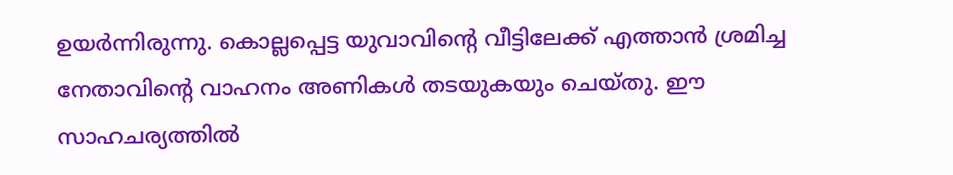ഉയർന്നിരുന്നു. കൊല്ലപ്പെട്ട യുവാവിന്റെ വീട്ടിലേക്ക് എത്താന്‍ ശ്രമിച്ച നേതാവിന്റെ വാഹനം അണികള്‍ തടയുകയും ചെയ്തു. ഈ സാഹചര്യത്തില്‍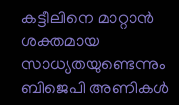കട്ടീലിനെ മാറ്റാൻ ശക്തമായ സാധ്യതയുണ്ടെന്നും ബിജെപി അണികൾ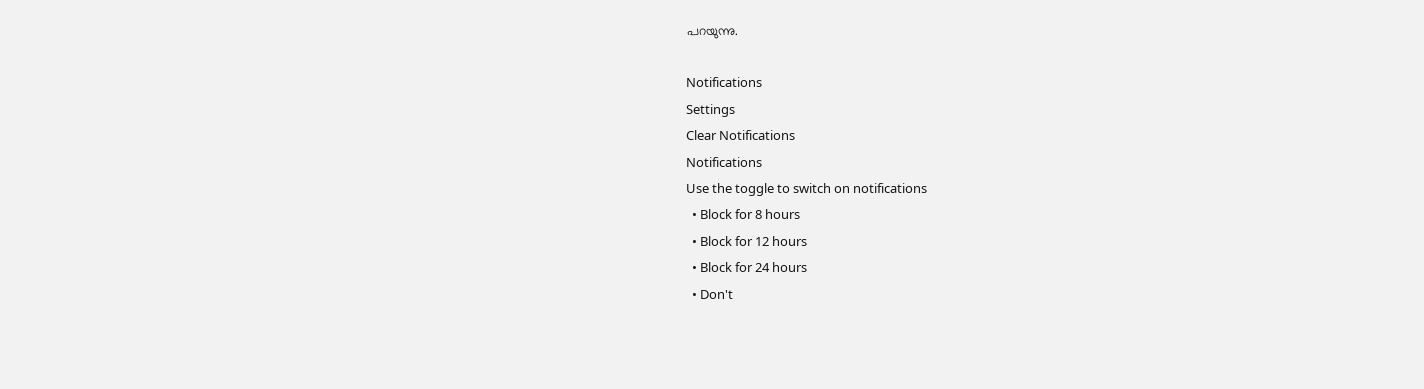പറയുന്നു.

Notifications
Settings
Clear Notifications
Notifications
Use the toggle to switch on notifications
  • Block for 8 hours
  • Block for 12 hours
  • Block for 24 hours
  • Don't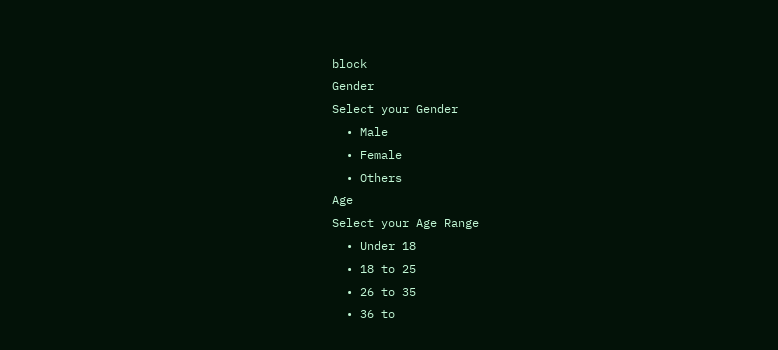block
Gender
Select your Gender
  • Male
  • Female
  • Others
Age
Select your Age Range
  • Under 18
  • 18 to 25
  • 26 to 35
  • 36 to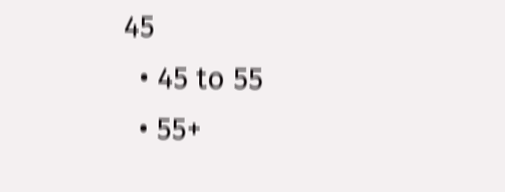45
  • 45 to 55
  • 55+